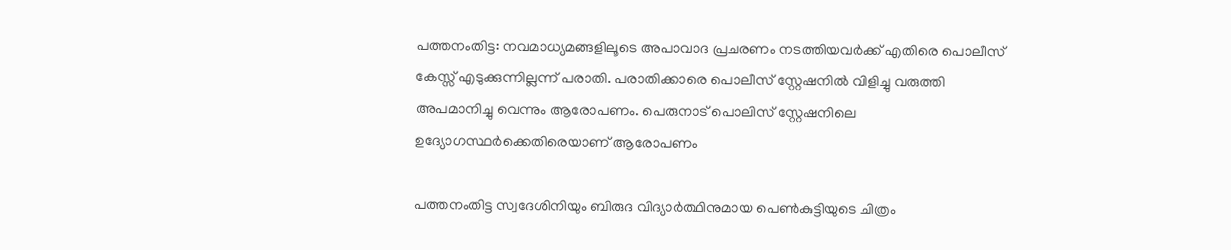പത്തനംതിട്ട: നവമാധ്യമങ്ങളിലൂടെ അപാവാദ പ്രചരണം നടത്തിയവർക്ക് എതിരെ പൊലീസ് കേസ്സ് എടുക്കുന്നില്ലന്ന് പരാതി. പരാതിക്കാരെ പൊലീസ് സ്റ്റേഷനില്‍ വിളിച്ചു വരുത്തി അപമാനിച്ചു വെന്നും ആരോപണം. പെരുനാട് പൊലിസ് സ്റ്റേഷനിലെ ഉദ്യോഗസ്ഥര്‍ക്കെതിരെയാണ് ആരോപണം

പത്തനംതിട്ട സ്വദേശിനിയും ബിരുദ വിദ്യാർത്ഥിനുമായ പെൺകുട്ടിയുടെ ചിത്രം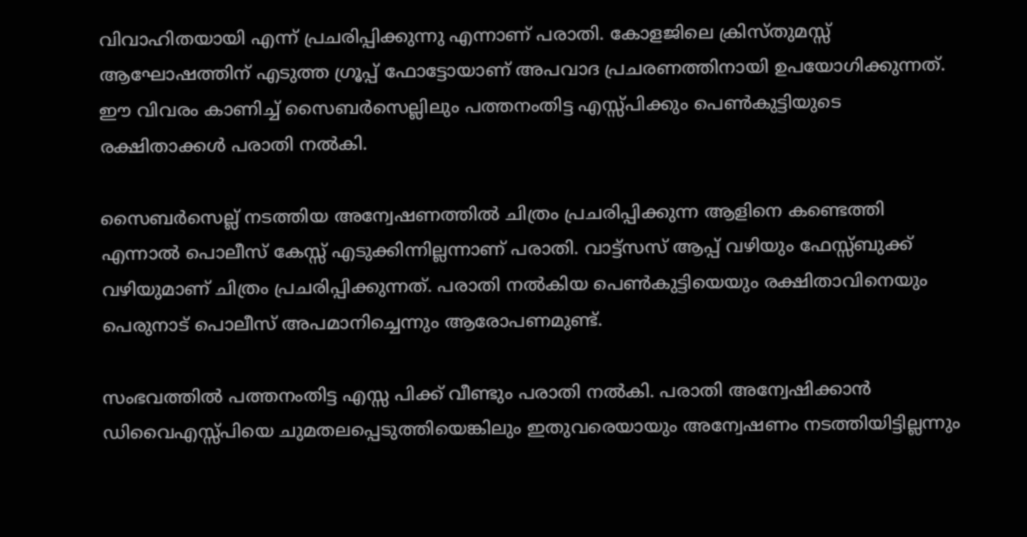വിവാഹിതയായി എന്ന് പ്രചരിപ്പിക്കുന്നു എന്നാണ് പരാതി. കോളജിലെ ക്രിസ്തുമസ്സ് ആഘോഷത്തിന് എടുത്ത ഗ്രൂപ്പ് ഫോട്ടോയാണ് അപവാദ പ്രചരണത്തിനായി ഉപയോഗിക്കുന്നത്. ഈ വിവരം കാണിച്ച് സൈബർസെല്ലിലും പത്തനംതിട്ട എസ്സ്പിക്കും പെൺകുട്ടിയുടെ രക്ഷിതാക്കള്‍ പരാതി നല്‍കി.

സൈബർസെല്ല് നടത്തിയ അന്വേഷണത്തില്‍ ചിത്രം പ്രചരിപ്പിക്കുന്ന ആളിനെ കണ്ടെത്തി എന്നാല്‍ പൊലീസ് കേസ്സ് എടുക്കിന്നില്ലന്നാണ് പരാതി. വാട്ട്സസ് ആപ്പ് വഴിയും ഫേസ്സ്ബുക്ക് വഴിയുമാണ് ചിത്രം പ്രചരിപ്പിക്കുന്നത്. പരാതി നല്‍കിയ പെണ്‍കുട്ടിയെയും രക്ഷിതാവിനെയും പെരുനാട് പൊലീസ് അപമാനിച്ചെന്നും ആരോപണമുണ്ട്.

സംഭവത്തില്‍ പത്തനംതിട്ട എസ്സ പിക്ക് വീണ്ടും പരാതി നല്‍കി. പരാതി അന്വേഷിക്കാൻ ഡിവൈഎസ്സ്പിയെ ചുമതലപ്പെടുത്തിയെങ്കിലും ഇതുവരെയായും അന്വേഷണം നടത്തിയിട്ടില്ലന്നും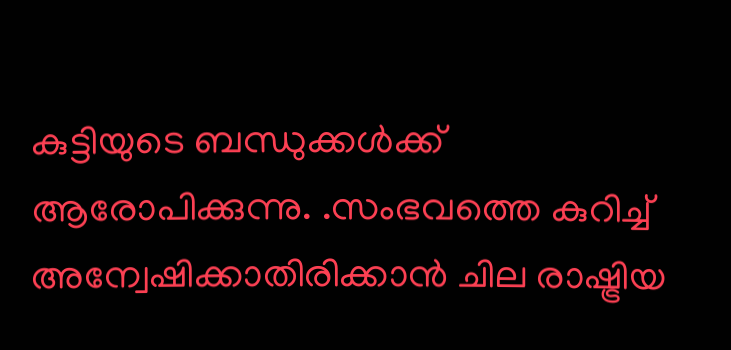കുട്ടിയുടെ ബന്ധുക്കള്‍‍ക്ക് ആരോപിക്കുന്നു. .സംഭവത്തെ കുറിച്ച് അന്വേഷിക്കാതിരിക്കാൻ ചില രാഷ്ട്രിയ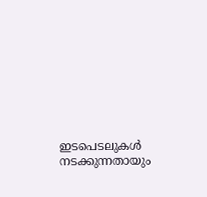ഇടപെടലുകള്‍ നടക്കുന്നതായും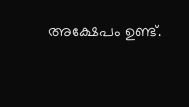അക്ഷേപം ഉണ്ട്.